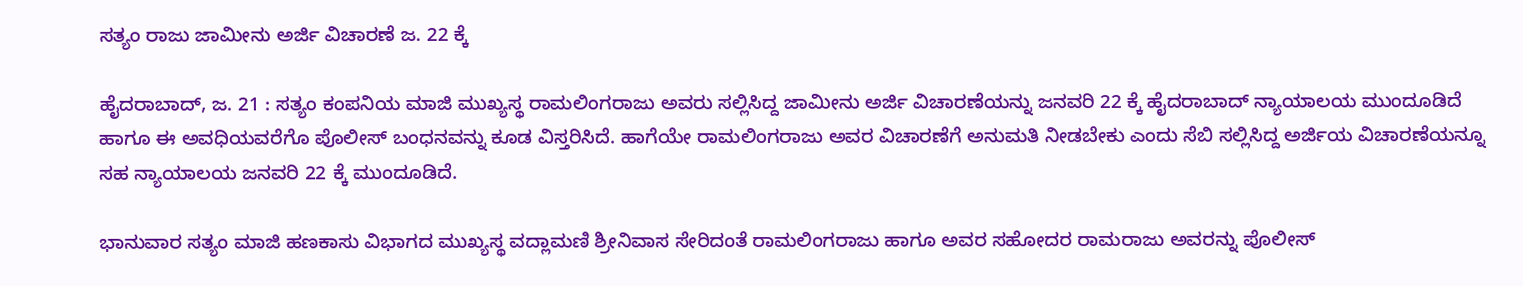ಸತ್ಯಂ ರಾಜು ಜಾಮೀನು ಅರ್ಜಿ ವಿಚಾರಣೆ ಜ. 22 ಕ್ಕೆ

ಹೈದರಾಬಾದ್, ಜ. 21 : ಸತ್ಯಂ ಕಂಪನಿಯ ಮಾಜಿ ಮುಖ್ಯಸ್ಥ ರಾಮಲಿಂಗರಾಜು ಅವರು ಸಲ್ಲಿಸಿದ್ದ ಜಾಮೀನು ಅರ್ಜಿ ವಿಚಾರಣೆಯನ್ನು ಜನವರಿ 22 ಕ್ಕೆ ಹೈದರಾಬಾದ್ ನ್ಯಾಯಾಲಯ ಮುಂದೂಡಿದೆ ಹಾಗೂ ಈ ಅವಧಿಯವರೆಗೊ ಪೊಲೀಸ್ ಬಂಧನವನ್ನು ಕೂಡ ವಿಸ್ತರಿಸಿದೆ. ಹಾಗೆಯೇ ರಾಮಲಿಂಗರಾಜು ಅವರ ವಿಚಾರಣೆಗೆ ಅನುಮತಿ ನೀಡಬೇಕು ಎಂದು ಸೆಬಿ ಸಲ್ಲಿಸಿದ್ದ ಅರ್ಜಿಯ ವಿಚಾರಣೆಯನ್ನೂ ಸಹ ನ್ಯಾಯಾಲಯ ಜನವರಿ 22 ಕ್ಕೆ ಮುಂದೂಡಿದೆ.

ಭಾನುವಾರ ಸತ್ಯಂ ಮಾಜಿ ಹಣಕಾಸು ವಿಭಾಗದ ಮುಖ್ಯಸ್ಥ ವದ್ಲಾಮಣಿ ಶ್ರೀನಿವಾಸ ಸೇರಿದಂತೆ ರಾಮಲಿಂಗರಾಜು ಹಾಗೂ ಅವರ ಸಹೋದರ ರಾಮರಾಜು ಅವರನ್ನು ಪೊಲೀಸ್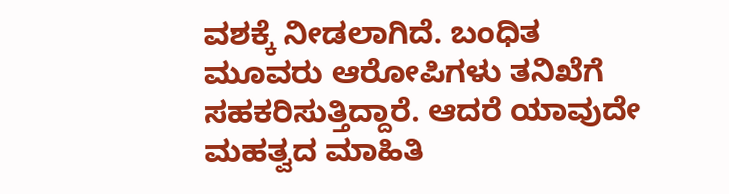ವಶಕ್ಕೆ ನೀಡಲಾಗಿದೆ. ಬಂಧಿತ ಮೂವರು ಆರೋಪಿಗಳು ತನಿಖೆಗೆ ಸಹಕರಿಸುತ್ತಿದ್ದಾರೆ. ಆದರೆ ಯಾವುದೇ ಮಹತ್ವದ ಮಾಹಿತಿ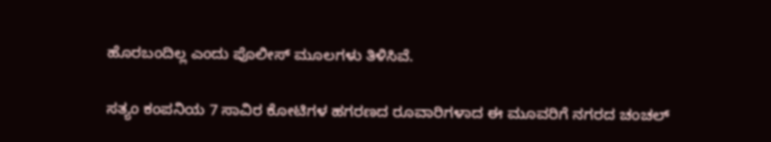ಹೊರಬಂದಿಲ್ಲ ಎಂದು ಪೊಲೀಸ್ ಮೂಲಗಳು ತಿಳಿಸಿವೆ.

ಸತ್ಯಂ ಕಂಪನಿಯ 7 ಸಾವಿರ ಕೋಟಿಗಳ ಹಗರಣದ ರೂವಾರಿಗಳಾದ ಈ ಮೂವರಿಗೆ ನಗರದ ಚಂಚಲ್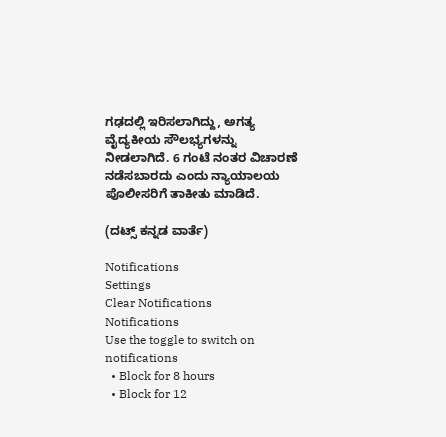ಗಢದಲ್ಲಿ ಇರಿಸಲಾಗಿದ್ದು, ಅಗತ್ಯ ವೈದ್ಯಕೀಯ ಸೌಲಭ್ಯಗಳನ್ನು ನೀಡಲಾಗಿದೆ. 6 ಗಂಟೆ ನಂತರ ವಿಚಾರಣೆ ನಡೆಸಬಾರದು ಎಂದು ನ್ಯಾಯಾಲಯ ಪೊಲೀಸರಿಗೆ ತಾಕೀತು ಮಾಡಿದೆ.

(ದಟ್ಸ್ ಕನ್ನಡ ವಾರ್ತೆ)

Notifications
Settings
Clear Notifications
Notifications
Use the toggle to switch on notifications
  • Block for 8 hours
  • Block for 12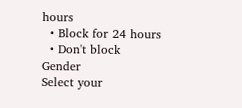hours
  • Block for 24 hours
  • Don't block
Gender
Select your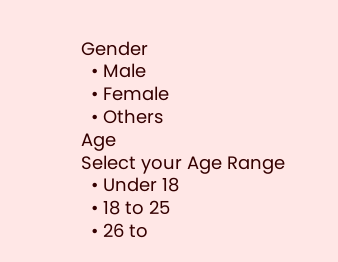Gender
  • Male
  • Female
  • Others
Age
Select your Age Range
  • Under 18
  • 18 to 25
  • 26 to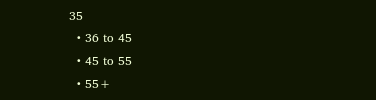35
  • 36 to 45
  • 45 to 55
  • 55+